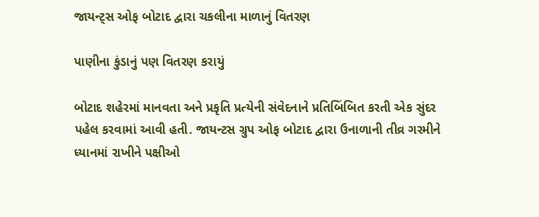જાયન્ટ્સ ઓફ બોટાદ દ્વારા ચકલીના માળાનું વિતરણ

પાણીના કુંડાનું પણ વિતરણ કરાયું

બોટાદ શહેરમાં માનવતા અને પ્રકૃતિ પ્રત્યેની સંવેદનાને પ્રતિબિંબિત કરતી એક સુંદર પહેલ કરવામાં આવી હતી. જાયન્ટસ ગ્રુપ ઓફ બોટાદ દ્વારા ઉનાળાની તીવ્ર ગરમીને ધ્યાનમાં રાખીને પક્ષીઓ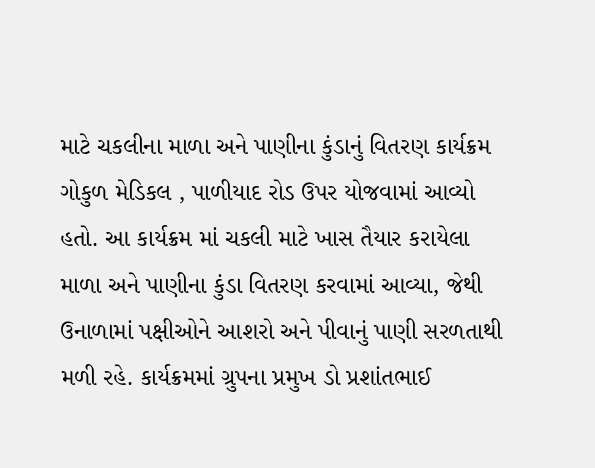માટે ચકલીના માળા અને પાણીના કુંડાનું વિતરણ કાર્યક્રમ ગોકુળ મેડિકલ , પાળીયાદ રોડ ઉપર યોજવામાં આવ્યો હતો. આ કાર્યક્રમ માં ચકલી માટે ખાસ તૈયાર કરાયેલા માળા અને પાણીના કુંડા વિતરણ કરવામાં આવ્યા, જેથી ઉનાળામાં પક્ષીઓને આશરો અને પીવાનું પાણી સરળતાથી મળી રહે. કાર્યક્રમમાં ગ્રુપના પ્રમુખ ડો પ્રશાંતભાઈ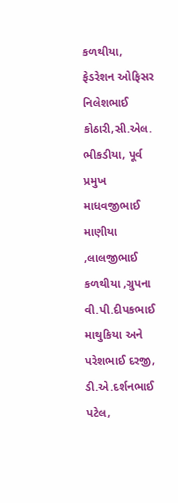કળથીયા, ફેડરેશન ઓફિસર નિલેશભાઈ કોઠારી,સી.એલ. ભીકડીયા, પૂર્વ પ્રમુખ માધવજીભાઈ માણીયા ,લાલજીભાઈ કળથીયા ,ગ્રુપના વી.પી.દીપકભાઈ માથુકિયા અને પરેશભાઈ દરજી, ડી.એ.દર્શનભાઈ પટેલ,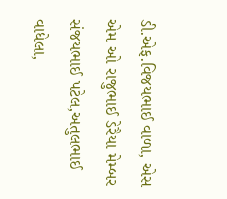ડી.એફ.વિજયભાઈ વાળા, એસ એમ ઓ રાજુભાઈ ડેરૈયા મેમ્બર સંજયભાઈ પટેલ,અતુલભાઈ વાધેલા,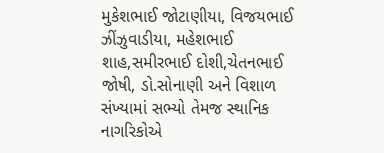મુકેશભાઈ જોટાણીયા, વિજયભાઈ ઝીંઝુવાડીયા, મહેશભાઈ શાહ,સમીરભાઈ દોશી,ચેતનભાઈ જોષી, ડો.સોનાણી અને વિશાળ સંખ્યામાં સભ્યો તેમજ સ્થાનિક નાગરિકોએ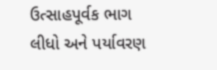ઉત્સાહપૂર્વક ભાગ લીધો અને પર્યાવરણ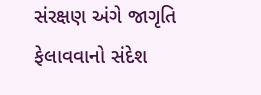સંરક્ષણ અંગે જાગૃતિ ફેલાવવાનો સંદેશ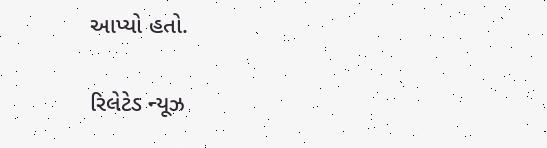આપ્યો હતો.

રિલેટેડ ન્યૂઝ